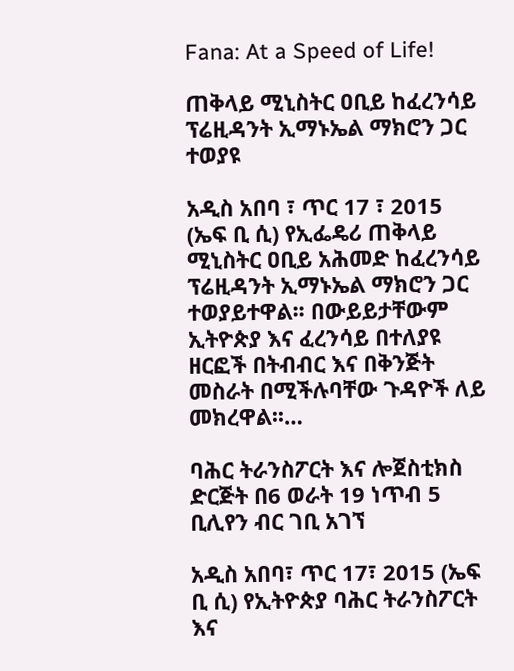Fana: At a Speed of Life!

ጠቅላይ ሚኒስትር ዐቢይ ከፈረንሳይ ፕሬዚዳንት ኢማኑኤል ማክሮን ጋር ተወያዩ

አዲስ አበባ ፣ ጥር 17 ፣ 2015 (ኤፍ ቢ ሲ) የኢፌዴሪ ጠቅላይ ሚኒስትር ዐቢይ አሕመድ ከፈረንሳይ ፕሬዚዳንት ኢማኑኤል ማክሮን ጋር ተወያይተዋል፡፡ በውይይታቸውም ኢትዮጵያ እና ፈረንሳይ በተለያዩ ዘርፎች በትብብር እና በቅንጅት መስራት በሚችሉባቸው ጉዳዮች ለይ መክረዋል፡፡…

ባሕር ትራንስፖርት እና ሎጀስቲክስ ድርጅት በ6 ወራት 19 ነጥብ 5 ቢሊየን ብር ገቢ አገኘ

አዲስ አበባ፣ ጥር 17፣ 2015 (ኤፍ ቢ ሲ) የኢትዮጵያ ባሕር ትራንስፖርት እና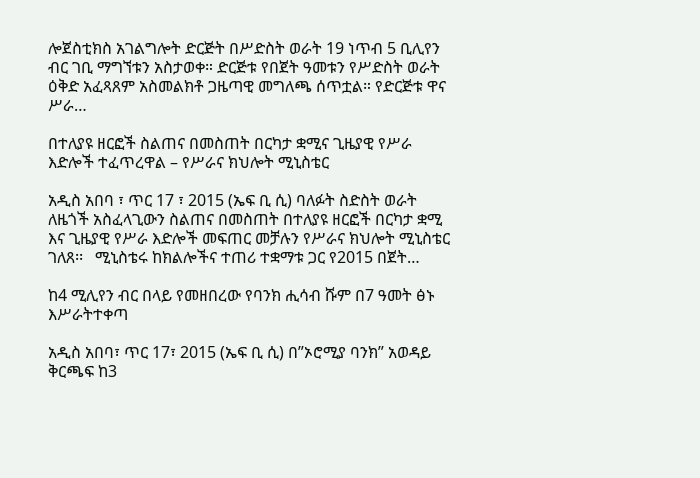ሎጀስቲክስ አገልግሎት ድርጅት በሥድስት ወራት 19 ነጥብ 5 ቢሊየን ብር ገቢ ማግኘቱን አስታወቀ። ድርጅቱ የበጀት ዓመቱን የሥድስት ወራት ዕቅድ አፈጻጸም አስመልክቶ ጋዜጣዊ መግለጫ ሰጥቷል። የድርጅቱ ዋና ሥራ…

በተለያዩ ዘርፎች ስልጠና በመስጠት በርካታ ቋሚና ጊዜያዊ የሥራ እድሎች ተፈጥረዋል – የሥራና ክህሎት ሚኒስቴር

አዲስ አበባ ፣ ጥር 17 ፣ 2015 (ኤፍ ቢ ሲ) ባለፉት ስድስት ወራት ለዜጎች አስፈላጊውን ስልጠና በመስጠት በተለያዩ ዘርፎች በርካታ ቋሚ እና ጊዜያዊ የሥራ እድሎች መፍጠር መቻሉን የሥራና ክህሎት ሚኒስቴር ገለጸ፡፡   ሚኒስቴሩ ከክልሎችና ተጠሪ ተቋማቱ ጋር የ2015 በጀት…

ከ4 ሚሊየን ብር በላይ የመዘበረው የባንክ ሒሳብ ሹም በ7 ዓመት ፅኑ እሥራትተቀጣ

አዲስ አበባ፣ ጥር 17፣ 2015 (ኤፍ ቢ ሲ) በ”ኦሮሚያ ባንክ” አወዳይ ቅርጫፍ ከ3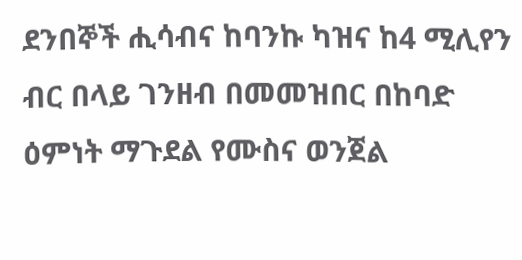ደንበኞች ሒሳብና ከባንኩ ካዝና ከ4 ሚሊየን ብር በላይ ገንዘብ በመመዝበር በከባድ ዕምነት ማጉደል የሙስና ወንጀል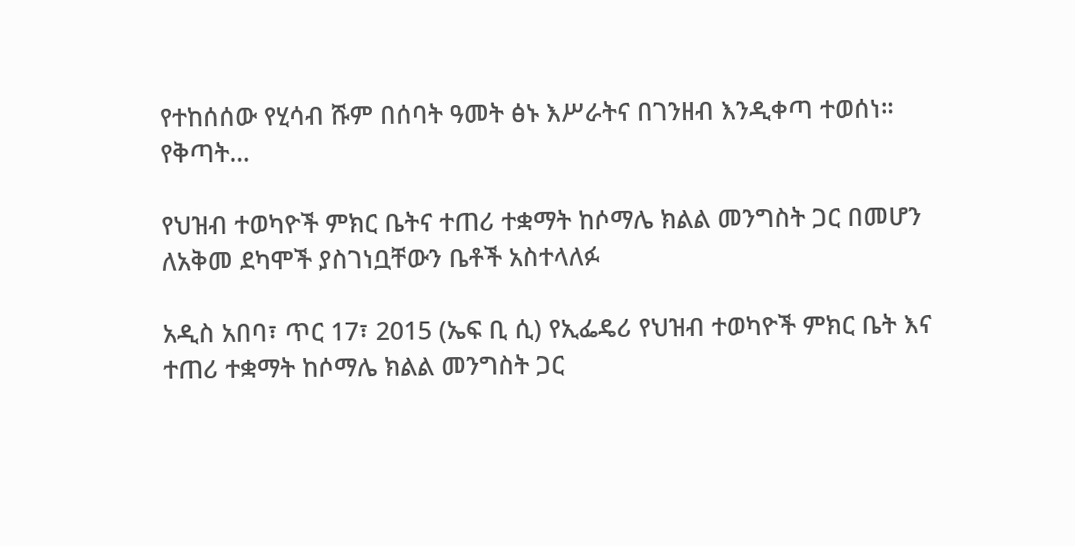የተከሰሰው የሂሳብ ሹም በሰባት ዓመት ፅኑ እሥራትና በገንዘብ እንዲቀጣ ተወሰነ። የቅጣት…

የህዝብ ተወካዮች ምክር ቤትና ተጠሪ ተቋማት ከሶማሌ ክልል መንግስት ጋር በመሆን ለአቅመ ደካሞች ያስገነቧቸውን ቤቶች አስተላለፉ

አዲስ አበባ፣ ጥር 17፣ 2015 (ኤፍ ቢ ሲ) የኢፌዴሪ የህዝብ ተወካዮች ምክር ቤት እና ተጠሪ ተቋማት ከሶማሌ ክልል መንግስት ጋር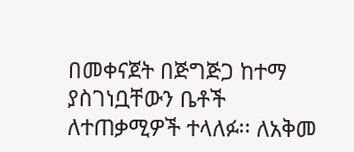በመቀናጀት በጅግጅጋ ከተማ ያስገነቧቸውን ቤቶች ለተጠቃሚዎች ተላለፉ፡፡ ለአቅመ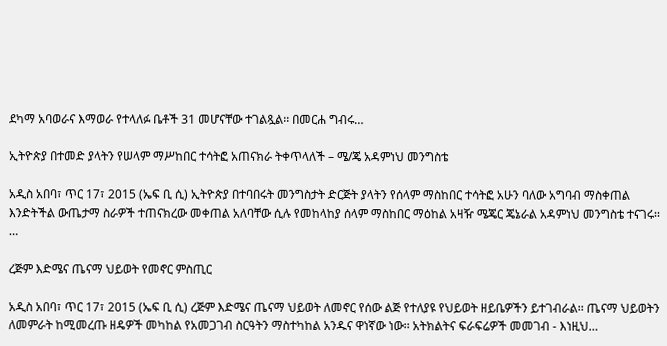ደካማ አባወራና እማወራ የተላለፉ ቤቶች 31 መሆናቸው ተገልጿል፡፡ በመርሐ ግብሩ…

ኢትዮጵያ በተመድ ያላትን የሠላም ማሥከበር ተሳትፎ አጠናክራ ትቀጥላለች – ሜ/ጄ አዳምነህ መንግስቴ

አዲስ አበባ፣ ጥር 17፣ 2015 (ኤፍ ቢ ሲ) ኢትዮጵያ በተባበሩት መንግስታት ድርጅት ያላትን የሰላም ማስከበር ተሳትፎ አሁን ባለው አግባብ ማስቀጠል እንድትችል ውጤታማ ስራዎች ተጠናክረው መቀጠል አለባቸው ሲሉ የመከላከያ ሰላም ማስከበር ማዕከል አዛዥ ሜጄር ጄኔራል አዳምነህ መንግስቴ ተናገሩ፡፡…

ረጅም እድሜና ጤናማ ህይወት የመኖር ምስጢር

አዲስ አበባ፣ ጥር 17፣ 2015 (ኤፍ ቢ ሲ) ረጅም እድሜና ጤናማ ህይወት ለመኖር የሰው ልጅ የተለያዩ የህይወት ዘይቤዎችን ይተገብራል፡፡ ጤናማ ህይወትን ለመምራት ከሚመረጡ ዘዴዎች መካከል የአመጋገብ ስርዓትን ማስተካከል አንዱና ዋነኛው ነው፡፡ አትክልትና ፍራፍሬዎች መመገብ - እነዚህ…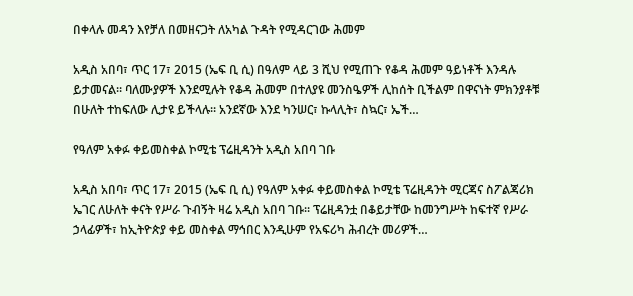በቀላሉ መዳን እየቻለ በመዘናጋት ለአካል ጉዳት የሚዳርገው ሕመም

አዲስ አበባ፣ ጥር 17፣ 2015 (ኤፍ ቢ ሲ) በዓለም ላይ 3 ሺህ የሚጠጉ የቆዳ ሕመም ዓይነቶች እንዳሉ ይታመናል። ባለሙያዎች እንደሚሉት የቆዳ ሕመም በተለያዩ መንስዔዎች ሊከሰት ቢችልም በዋናነት ምክንያቶቹ በሁለት ተከፍለው ሊታዩ ይችላሉ። አንደኛው እንደ ካንሠር፣ ኩላሊት፣ ስኳር፣ ኤች…

የዓለም አቀፉ ቀይመስቀል ኮሚቴ ፕሬዚዳንት አዲስ አበባ ገቡ

አዲስ አበባ፣ ጥር 17፣ 2015 (ኤፍ ቢ ሲ) የዓለም አቀፉ ቀይመስቀል ኮሚቴ ፕሬዚዳንት ሚርጃና ስፖልጃሪክ ኤገር ለሁለት ቀናት የሥራ ጉብኝት ዛሬ አዲስ አበባ ገቡ፡፡ ፕሬዚዳንቷ በቆይታቸው ከመንግሥት ከፍተኛ የሥራ ኃላፊዎች፣ ከኢትዮጵያ ቀይ መስቀል ማኅበር እንዲሁም የአፍሪካ ሕብረት መሪዎች…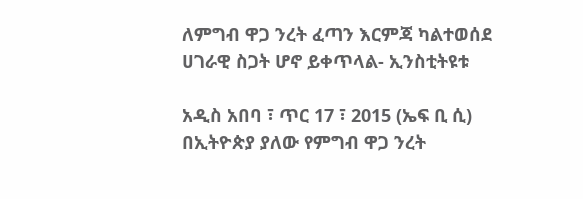ለምግብ ዋጋ ንረት ፈጣን እርምጃ ካልተወሰደ ሀገራዊ ስጋት ሆኖ ይቀጥላል- ኢንስቲትዩቱ

አዲስ አበባ ፣ ጥር 17 ፣ 2015 (ኤፍ ቢ ሲ) በኢትዮጵያ ያለው የምግብ ዋጋ ንረት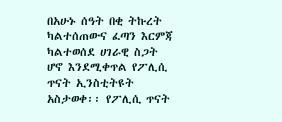በአሁኑ ሰዓት በቂ ትኩረት ካልተሰጠውና ፈጣን እርምጃ ካልተወሰደ ሀገራዊ ስጋት ሆኖ እንደሚቀጥል የፖሊሲ ጥናት ኢንስቲትዩት አስታወቀ፡፡ የፖሊሲ ጥናት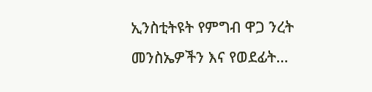ኢንስቲትዩት የምግብ ዋጋ ንረት መንስኤዎችን እና የወደፊት…